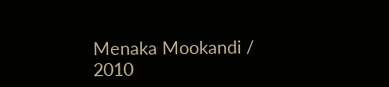Menaka Mookandi / 2010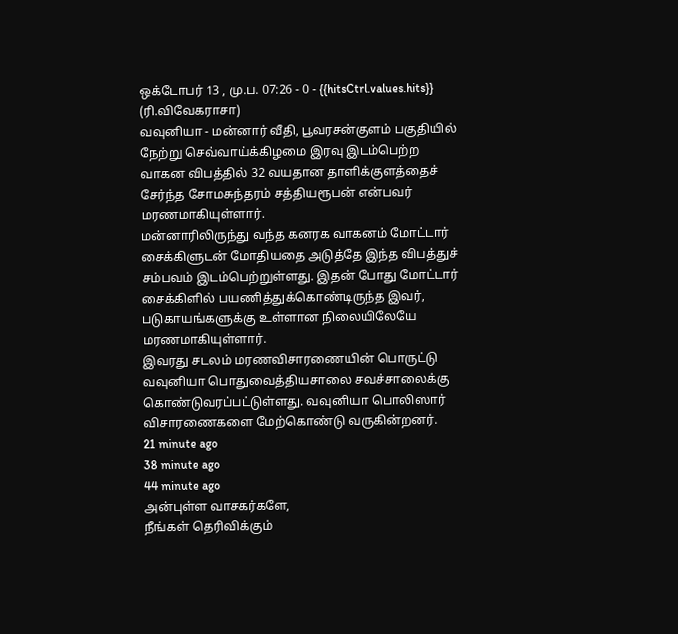ஒக்டோபர் 13 , மு.ப. 07:26 - 0 - {{hitsCtrl.values.hits}}
(ரி.விவேகராசா)
வவுனியா - மன்னார் வீதி, பூவரசன்குளம் பகுதியில் நேற்று செவ்வாய்க்கிழமை இரவு இடம்பெற்ற வாகன விபத்தில் 32 வயதான தாளிக்குளத்தைச் சேர்ந்த சோமசுந்தரம் சத்தியரூபன் என்பவர் மரணமாகியுள்ளார்.
மன்னாரிலிருந்து வந்த கனரக வாகனம் மோட்டார் சைக்கிளுடன் மோதியதை அடுத்தே இந்த விபத்துச் சம்பவம் இடம்பெற்றுள்ளது. இதன் போது மோட்டார் சைக்கிளில் பயணித்துக்கொண்டிருந்த இவர், படுகாயங்களுக்கு உள்ளான நிலையிலேயே மரணமாகியுள்ளார்.
இவரது சடலம் மரணவிசாரணையின் பொருட்டு வவுனியா பொதுவைத்தியசாலை சவச்சாலைக்கு கொண்டுவரப்பட்டுள்ளது. வவுனியா பொலிஸார் விசாரணைகளை மேற்கொண்டு வருகின்றனர்.
21 minute ago
38 minute ago
44 minute ago
அன்புள்ள வாசகர்களே,
நீங்கள் தெரிவிக்கும்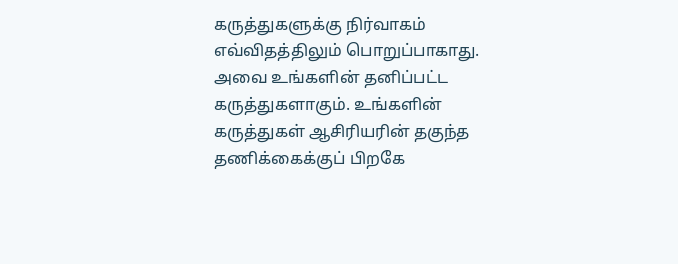கருத்துகளுக்கு நிர்வாகம் எவ்விதத்திலும் பொறுப்பாகாது. அவை உங்களின் தனிப்பட்ட கருத்துகளாகும். உங்களின் கருத்துகள் ஆசிரியரின் தகுந்த தணிக்கைக்குப் பிறகே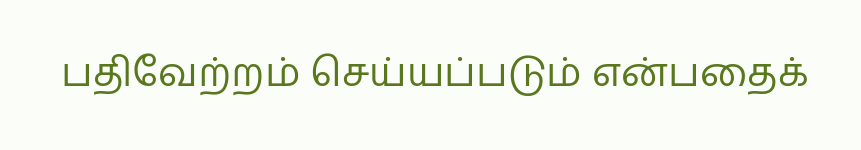பதிவேற்றம் செய்யப்படும் என்பதைக்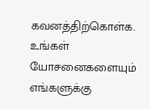கவனத்திற்கொள்க. உங்கள் யோசனைகளையும் எங்களுக்கு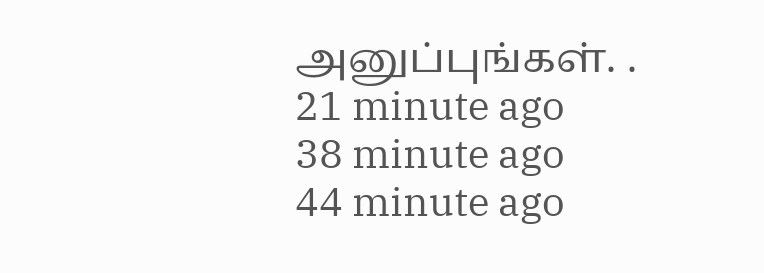அனுப்புங்கள். .
21 minute ago
38 minute ago
44 minute ago